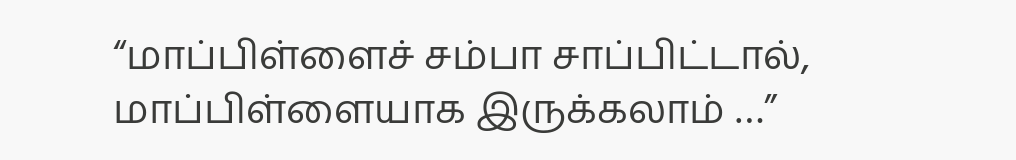“மாப்பிள்ளைச் சம்பா சாப்பிட்டால், மாப்பிள்ளையாக இருக்கலாம் …”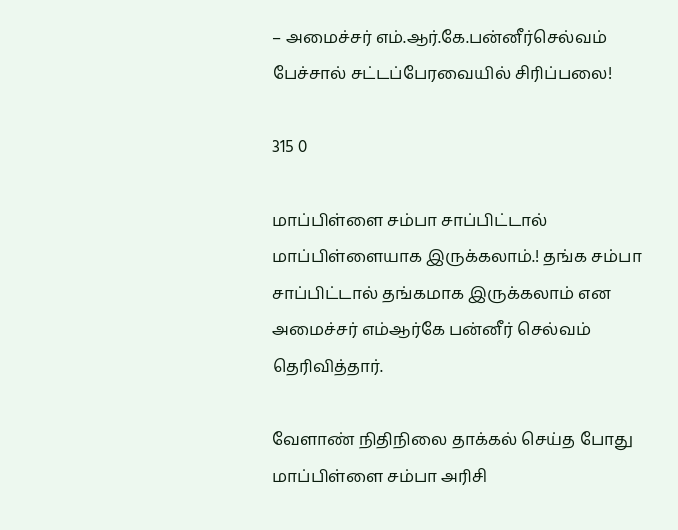– அமைச்சர் எம்.ஆர்.கே.பன்னீர்செல்வம் பேச்சால் சட்டப்பேரவையில் சிரிப்பலை!

315 0

மாப்பிள்ளை சம்பா சாப்பிட்டால் மாப்பிள்ளையாக இருக்கலாம்.! தங்க சம்பா சாப்பிட்டால் தங்கமாக இருக்கலாம் என அமைச்சர் எம்ஆர்கே பன்னீர் செல்வம் தெரிவித்தார்.

வேளாண் நிதிநிலை தாக்கல் செய்த போது மாப்பிள்ளை சம்பா அரிசி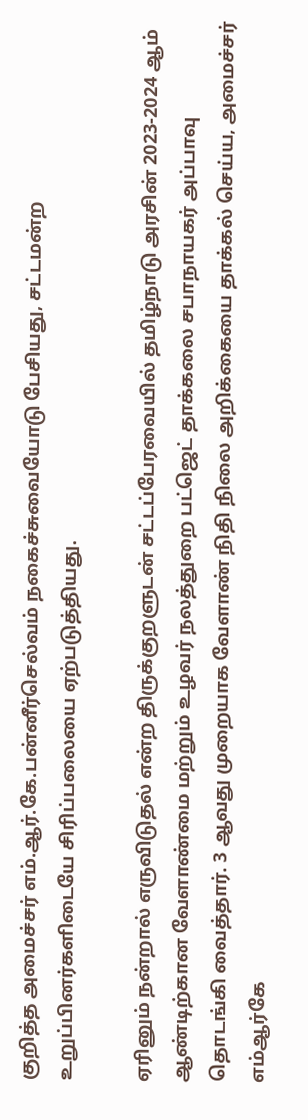குறித்த அமைச்சர் எம்.ஆர்.கே.பன்னீர்செல்வம் நகைச்சுவையோடு பேசியது, சட்டமன்ற உறுப்பினர்களிடையே சிரிப்பலையை ஏற்படுத்தியது.

ஏரினும் நன்றால் எருவிடுதல் என்ற திருக்குறளுடன் சட்டப்பேரவையில் தமிழ்நாடு அரசின் 2023-2024 ஆம் ஆண்டிற்கான வேளாண்மை மற்றும் உழவர் நலத்துறை பட்ஜெட் தாக்கலை சபாநாயகர் அப்பாவு தொடங்கி வைத்தார். 3 ஆவது முறையாக வேளாண் நிதி நிலை அறிக்கையை தாக்கல் செய்ய, அமைச்சர் எம்ஆர்கே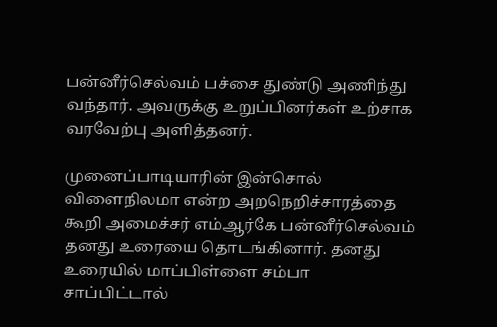பன்னீர்செல்வம் பச்சை துண்டு அணிந்து வந்தார். அவருக்கு உறுப்பினர்கள் உற்சாக வரவேற்பு அளித்தனர்.

முனைப்பாடியாரின் இன்சொல் விளைநிலமா என்ற அறநெறிச்சாரத்தை கூறி அமைச்சர் எம்ஆர்கே பன்னீர்செல்வம் தனது உரையை தொடங்கினார். தனது உரையில் மாப்பிள்ளை சம்பா சாப்பிட்டால்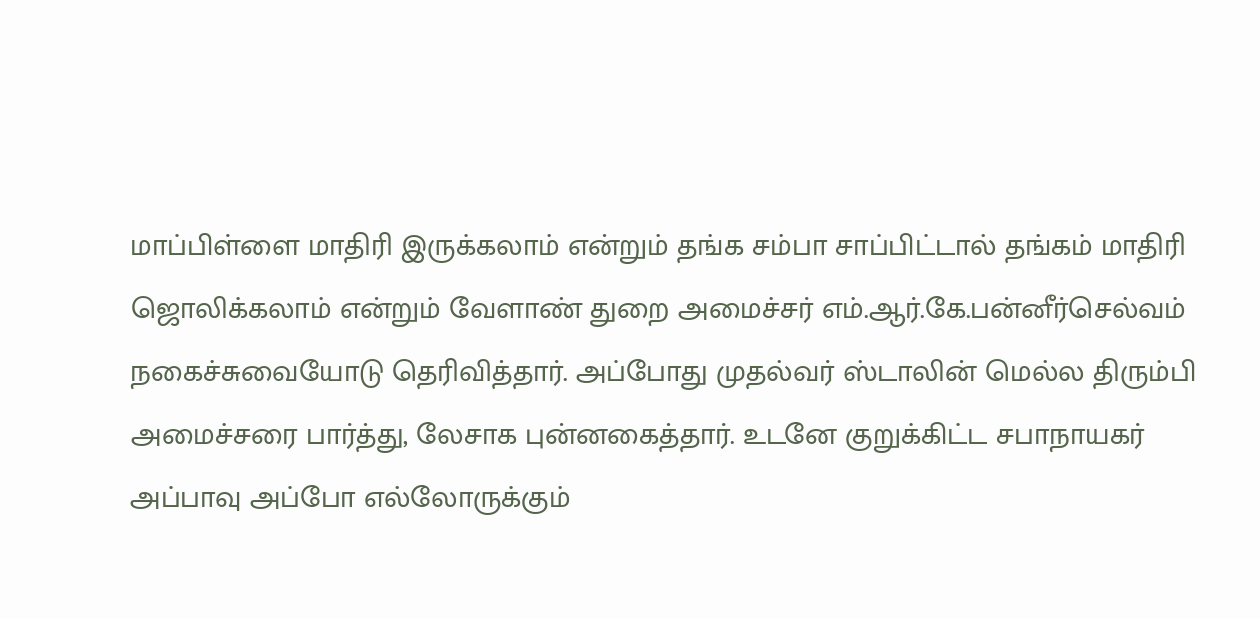மாப்பிள்ளை மாதிரி இருக்கலாம் என்றும் தங்க சம்பா சாப்பிட்டால் தங்கம் மாதிரி ஜொலிக்கலாம் என்றும் வேளாண் துறை அமைச்சர் எம்.ஆர்.கே.பன்னீர்செல்வம் நகைச்சுவையோடு தெரிவித்தார். அப்போது முதல்வர் ஸ்டாலின் மெல்ல திரும்பி அமைச்சரை பார்த்து, லேசாக புன்னகைத்தார். உடனே குறுக்கிட்ட சபாநாயகர் அப்பாவு அப்போ எல்லோருக்கும்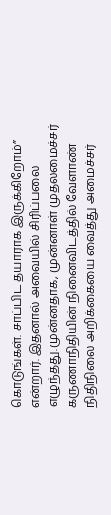கொடுங்கள். சாப்பிட தயாராக இருக்கிறோம்” என்றார். இதனால் அவையில் சிரிப்பலை எழுந்தது.முன்னதாக, முன்னாள் முதலமைச்சர் கருணாநிதியின் நினைவிடத்தில் வேளாண் நிதிநிலை அறிக்கையை வைத்து அமைச்சர்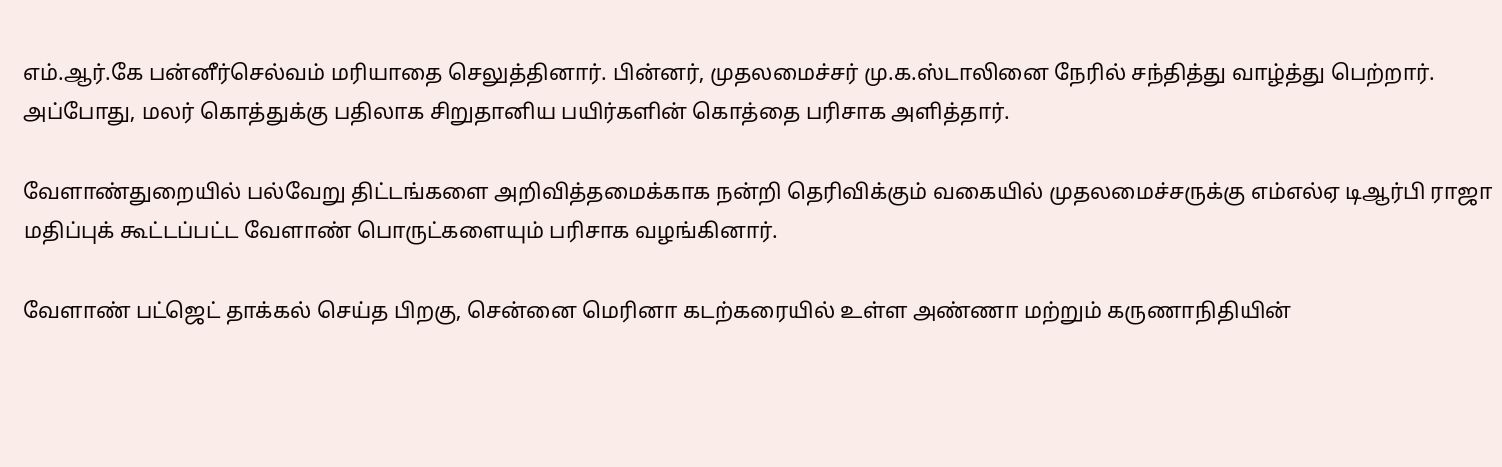எம்.ஆர்.கே பன்னீர்செல்வம் மரியாதை செலுத்தினார். பின்னர், முதலமைச்சர் மு.க.ஸ்டாலினை நேரில் சந்தித்து வாழ்த்து பெற்றார். அப்போது, மலர் கொத்துக்கு பதிலாக சிறுதானிய பயிர்களின் கொத்தை பரிசாக அளித்தார்.

வேளாண்துறையில் பல்வேறு திட்டங்களை அறிவித்தமைக்காக நன்றி தெரிவிக்கும் வகையில் முதலமைச்சருக்கு எம்எல்ஏ டிஆர்பி ராஜா மதிப்புக் கூட்டப்பட்ட வேளாண் பொருட்களையும் பரிசாக வழங்கினார்.

வேளாண் பட்ஜெட் தாக்கல் செய்த பிறகு, சென்னை மெரினா கடற்கரையில் உள்ள அண்ணா மற்றும் கருணாநிதியின்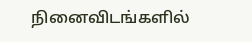நினைவிடங்களில்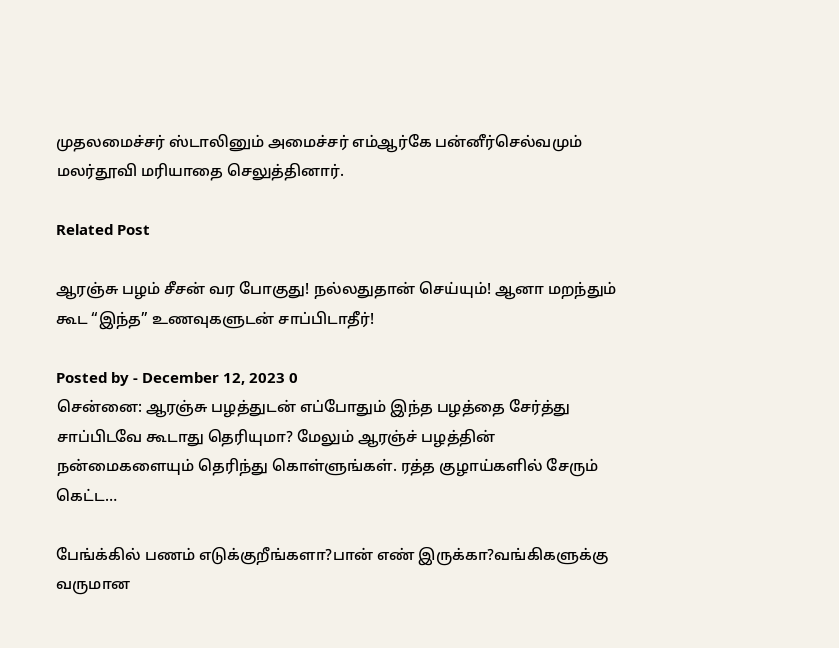முதலமைச்சர் ஸ்டாலினும் அமைச்சர் எம்ஆர்கே பன்னீர்செல்வமும் மலர்தூவி மரியாதை செலுத்தினார்.

Related Post

ஆரஞ்சு பழம் சீசன் வர போகுது! நல்லதுதான் செய்யும்! ஆனா மறந்தும் கூட “இந்த” உணவுகளுடன் சாப்பிடாதீர்!

Posted by - December 12, 2023 0
சென்னை: ஆரஞ்சு பழத்துடன் எப்போதும் இந்த பழத்தை சேர்த்து சாப்பிடவே கூடாது தெரியுமா? மேலும் ஆரஞ்ச் பழத்தின் நன்மைகளையும் தெரிந்து கொள்ளுங்கள். ரத்த குழாய்களில் சேரும் கெட்ட…

பேங்க்கில் பணம் எடுக்குறீங்களா?பான் எண் இருக்கா?வங்கிகளுக்கு வருமான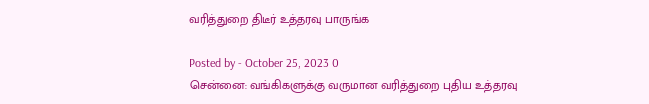வரித்துறை திடீர் உத்தரவு பாருங்க

Posted by - October 25, 2023 0
சென்னை: வங்கிகளுக்கு வருமான வரித்துறை புதிய உத்தரவு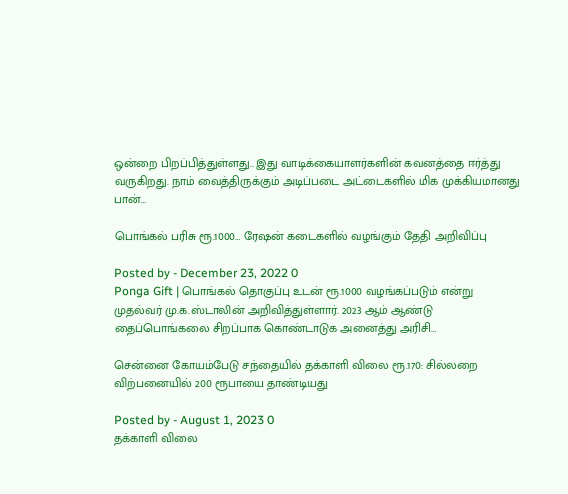ஒன்றை பிறப்பித்துள்ளது.. இது வாடிக்கையாளர்களின் கவனத்தை ஈர்த்து வருகிறது. நாம் வைத்திருக்கும் அடிப்படை அட்டைகளில் மிக முக்கியமானது பான்…

பொங்கல் பரிசு ரூ.1000… ரேஷன் கடைகளில் வழங்கும் தேதி அறிவிப்பு

Posted by - December 23, 2022 0
Ponga Gift | பொங்கல் தொகுப்பு உடன் ரூ.1000 வழங்கப்படும் என்று முதல்வர் மு.க.ஸ்டாலின் அறிவித்துள்ளார். 2023 ஆம் ஆண்டு தைப்பொங்கலை சிறப்பாக கொண்டாடுக அனைத்து அரிசி…

சென்னை கோயம்பேடு சந்தையில் தக்காளி விலை ரூ.170: சில்லறை விற்பனையில் 200 ரூபாயை தாண்டியது

Posted by - August 1, 2023 0
தக்காளி விலை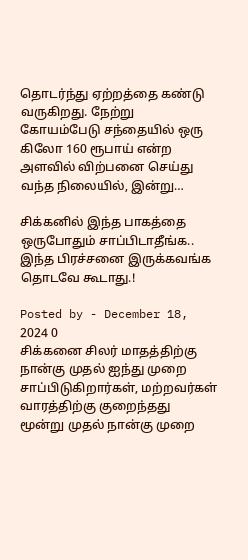தொடர்ந்து ஏற்றத்தை கண்டு வருகிறது. நேற்று கோயம்பேடு சந்தையில் ஒரு கிலோ 160 ரூபாய் என்ற அளவில் விற்பனை செய்து வந்த நிலையில், இன்று…

சிக்கனில் இந்த பாகத்தை ஒருபோதும் சாப்பிடாதீங்க.. இந்த பிரச்சனை இருக்கவங்க தொடவே கூடாது.!

Posted by - December 18, 2024 0
சிக்கனை சிலர் மாதத்திற்கு நான்கு முதல் ஐந்து முறை சாப்பிடுகிறார்கள், மற்றவர்கள் வாரத்திற்கு குறைந்தது மூன்று முதல் நான்கு முறை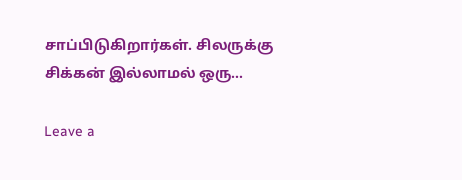சாப்பிடுகிறார்கள். சிலருக்கு சிக்கன் இல்லாமல் ஒரு…

Leave a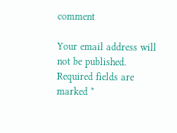comment

Your email address will not be published. Required fields are marked *